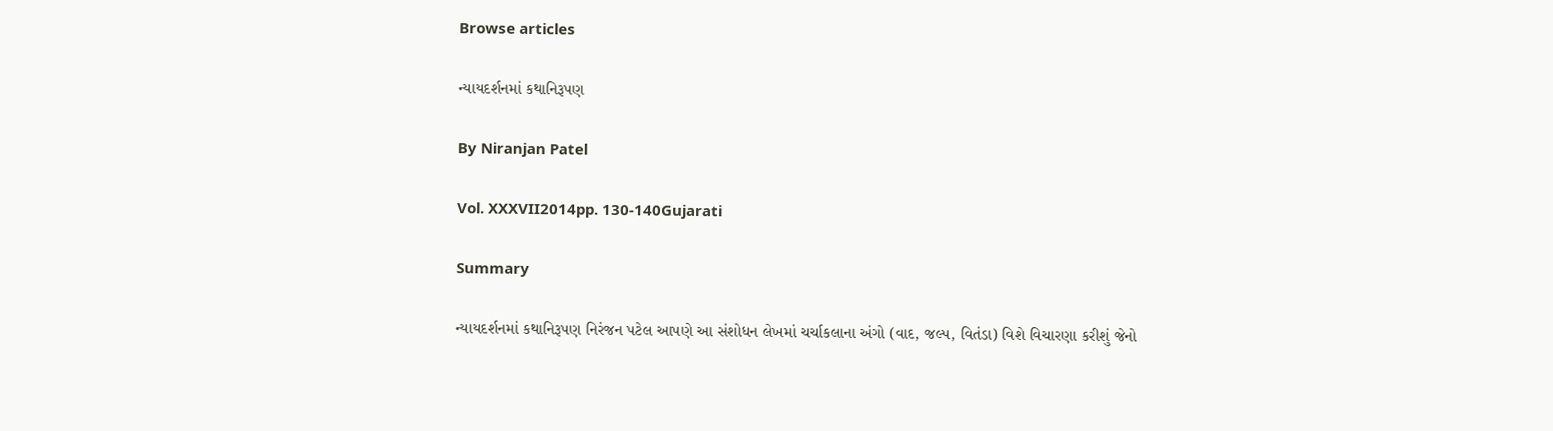Browse articles

ન્યાયદર્શનમાં કથાનિરૂપણ

By Niranjan Patel

Vol. XXXVII2014pp. 130-140Gujarati

Summary

ન્યાયદર્શનમાં કથાનિરૂપણ નિરંજન પટેલ આપણે આ સંશોધન લેખમાં ચર્ચાકલાના અંગો (વાદ, જલ્પ, વિતંડા) વિશે વિચારણા કરીશું જેનો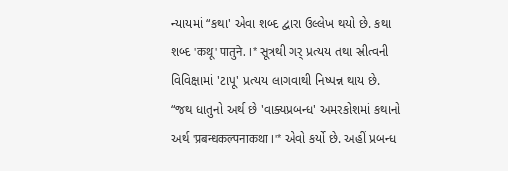ન્યાયમાં “કથા' એવા શબ્દ દ્વારા ઉલ્લેખ થયો છે. કથા શબ્દ 'कथू' पातुने. ।* સૂત્રથી ગર્‌ પ્રત્યય તથા સ્રીત્વની વિવિક્ષામાં 'ટાપૂ' પ્રત્યય લાગવાથી નિષ્પન્ન થાય છે. “જથ ધાતુનો અર્થ છે 'વાક્યપ્રબન્ધ' અમરકોશમાં કથાનો અર્થ 'प्रबन्धकल्पनाकथा ।'* એવો કર્યો છે. અહીં પ્રબન્ધ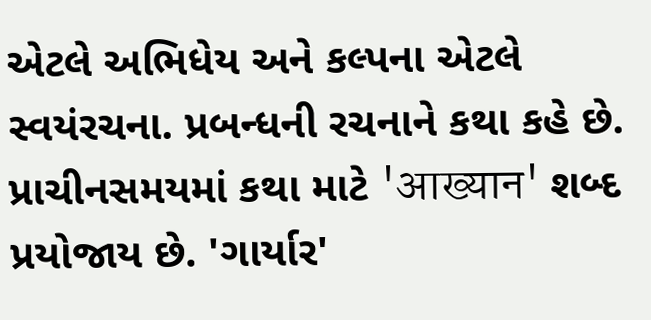એટલે અભિધેય અને કલ્પના એટલે સ્વયંરચના. પ્રબન્ધની રચનાને કથા કહે છે. પ્રાચીનસમયમાં કથા માટે 'आख्यान' શબ્દ પ્રયોજાય છે. 'ગાર્યાર'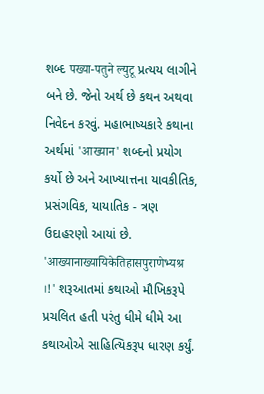શબ્દ पख्या-पतुने ल्युटू પ્રત્યય લાગીને બને છે. જેનો અર્થ છે કથન અથવા નિવેદન કરવું. મહાભાષ્યકારે કથાના અર્થમાં 'आख्यान' શબ્દનો પ્રયોગ કર્યો છે અને આખ્યાત્તના યાવકીતિક, પ્રસંગવિક, યાયાતિક - ત્રણ ઉદાહરણો આયાં છે. 'आख्यानाख्यायिकेतिहासपुराणेभ्यश्र ।!' શરૂઆતમાં કથાઓ મૌખિકરૂપે પ્રચલિત હતી પરંતુ ધીમે ધીમે આ કથાઓએ સાહિત્યિકરૂપ ધારણ કર્યું.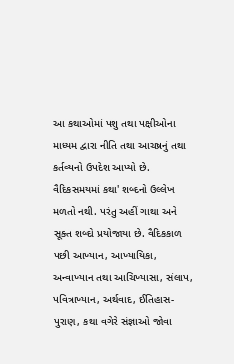આ કથાઓમાં પશુ તથા પક્ષીઓના માધ્યમ દ્વારા નીતિ તથા આચષ્રનું તથા કર્તવ્યનો ઉપદેશ આપ્યો છે. વૈદિકસમયમાં કથા' શબ્દનો ઉલ્લેખ મળતો નથી. પરંતુ અહીં ગાથા અને સૂક્ત શબ્દો પ્રયોજાયા છે. વૈદિકકાળ પછી આખ્યાન, આખ્યાયિકા, અન્વાખ્યાન તથા આચિખ્યાસા, સંલાપ, પવિત્રાખ્યાન, અર્થવાદ, ઈતિહાસ-પુરાણ, કથા વગેરે સંજ્ઞાઓ જોવા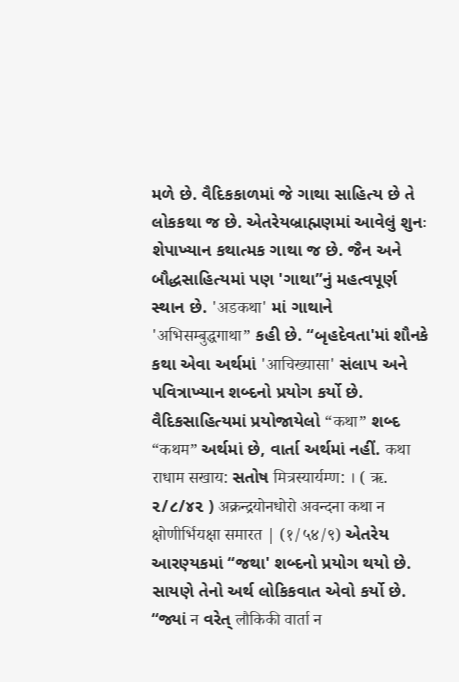મળે છે. વૈદિકકાળમાં જે ગાથા સાહિત્ય છે તે લોકકથા જ છે. એતરેયબ્રાહ્મણમાં આવેલું શુનઃ શેપાખ્યાન કથાત્મક ગાથા જ છે. જૈન અને બૌદ્ધસાહિત્યમાં પણ 'ગાથા”નું મહત્વપૂર્ણ સ્થાન છે. 'अडकथा' માં ગાથાને 'अभिसम्बुद्धगाथा” કહી છે. “બૃહદેવતા'માં શૌનકે કથા એવા અર્થમાં 'आचिख्यासा' સંલાપ અને પવિત્રાખ્યાન શબ્દનો પ્રયોગ કર્યો છે. વૈદિકસાહિત્યમાં પ્રયોજાયેલો “कथा” શબ્દ “कथम” અર્થમાં છે, વાર્તા અર્થમાં નહીં. कथा राधाम सखाय: સતોષ मित्रस्यार्यम्ण: । ( ऋ. ૨/૮/૪૨ ) अक्रन्द्रयोनधोरो अवन्दना कथा न क्षोणीर्भियक्षा समारत | (१/५४/९) એતરેય આરણ્યકમાં “જથા' શબ્દનો પ્રયોગ થયો છે. સાયણે તેનો અર્થ લોકિકવાત એવો કર્યો છે. “જ્યાં न વરેત્‌ लौकिकी वार्ता न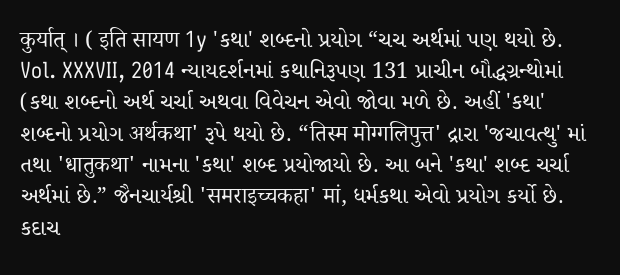कुर्यात्‌ । ( इति सायण 1y 'કથા' શબ્દનો પ્રયોગ “ચચ અર્થમાં પણ થયો છે. Vol. XXXVII, 2014 ન્યાયદર્શનમાં કથાનિરૂપણ 131 પ્રાચીન બૌદ્ધગ્રન્થોમાં (કથા શબ્દનો અર્થ ચર્ચા અથવા વિવેચન એવો જોવા મળે છે. અહીં 'કથા' શબ્દનો પ્રયોગ अर्थकथा' રૂપે થયો છે. “तिस्म मोग्गलिपुत्त' દ્રારા 'જચાવત્થુ' માં તથા 'धातुकथा' નામના 'કથા' શબ્દ પ્રયોજાયો છે. આ બને 'કથા' શબ્દ ચર્ચા અર્થમાં છે.” જૈનચાર્યશ્રી 'समराइच्चकहा' मां, ધર્મકથા એવો પ્રયોગ કર્યો છે. કદાચ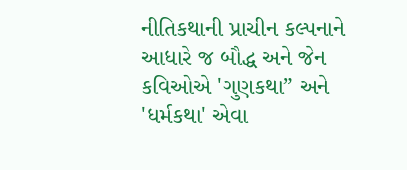નીતિકથાની પ્રાચીન કલ્પનાને આધારે જ બૌદ્ધ અને જેન કવિઓએ 'ગુણકથા” અને 'ધર્મકથા' એવા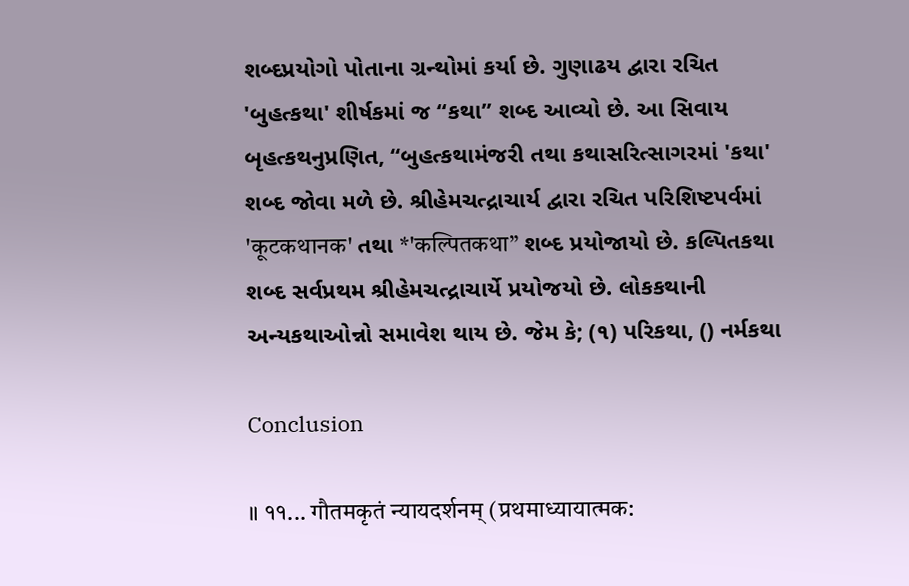શબ્દપ્રયોગો પોતાના ગ્રન્થોમાં કર્યા છે. ગુણાઢય દ્વારા રચિત 'બુહત્કથા' શીર્ષકમાં જ “કથા” શબ્દ આવ્યો છે. આ સિવાય બૃહત્કથનુપ્રણિત, “બુહત્કથામંજરી તથા કથાસરિત્સાગરમાં 'કથા' શબ્દ જોવા મળે છે. શ્રીહેમચત્દ્રાચાર્ય દ્વારા રચિત પરિશિષ્ટપર્વમાં 'कूटकथानक' તથા *'कल्पितकथा” શબ્દ પ્રયોજાયો છે. કલ્પિતકથા શબ્દ સર્વપ્રથમ શ્રીહેમચત્દ્રાચાર્યે પ્રયોજયો છે. લોકકથાની અન્યકથાઓન્નો સમાવેશ થાય છે. જેમ કે; (૧) પરિકથા, () નર્મકથા

Conclusion

॥ ११... गौतमकृतं न्यायदर्शनम्‌ (प्रथमाध्यायात्मक: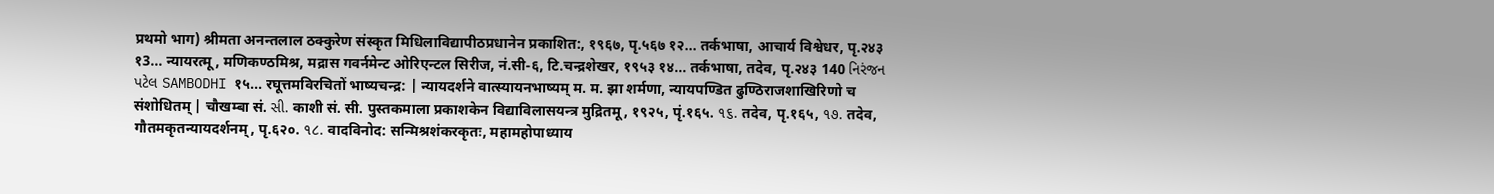प्रथमो भाग) श्रीमता अनन्तलाल ठक्कुरेण संस्कृत मिधिलाविद्यापीठप्रधानेन प्रकाशित:, १९६७, पृ.५६७ १२... तर्कभाषा, आचार्य विश्वेधर, पृ.२४३ १3... न्यायरत्मू, मणिकण्ठमिश्र, मद्रास गवर्नमेन्ट ओरिएन्टल सिरीज, नं.सी-६, टि.चन्द्रशेखर, १९५३ १४... तर्कभाषा, तदेव, पृ.२४३ 140 નિરંજન પટેલ SAMBODHI १५... रघूत्तमविरचितों भाष्यचन्द्र: | न्यायदर्शने वात्स्यायनभाष्यम्‌ म. म. झा शर्मणा, न्यायपण्डित ढुण्ठिराजशाखिरिणो च संशोधितम्‌ | चौखम्बा सं. સી. काशी सं. सी. पुस्तकमाला प्रकाशकेन विद्याविलासयन्त्र मुद्रितमू, १९२५, पृं.१६५. ૧૬. तदेव, पृ.१६५, ૧૭. तदेव, गौतमकृतन्यायदर्शनम्‌, पृ.६२०. ૧૮. वादविनोद: सन्मिश्रशंकरकृतः, महामहोपाध्याय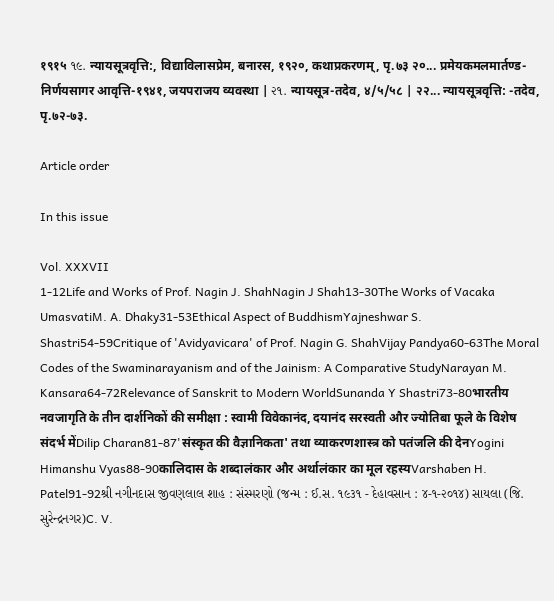१९१५ ૧૯. न्यायसूत्रवृत्ति:, विद्याविलासप्रेम, बनारस, १९२०, कथाप्रकरणम्‌, पृ.७३ २०... प्रमेयकमलमार्तण्ड-निर्णयसागर आवृत्ति-१९४१, जयपराजय व्यवस्था | ૨૧. न्यायसूत्र-तदेव, ४/५/५८ | २२... न्यायसूत्रवृत्ति: -तदेव, पृ.७२-७३.

Article order

In this issue

Vol. XXXVII
1-12Life and Works of Prof. Nagin J. ShahNagin J Shah13-30The Works of Vacaka UmasvatiM. A. Dhaky31-53Ethical Aspect of BuddhismYajneshwar S. Shastri54-59Critique of 'Avidyavicara' of Prof. Nagin G. ShahVijay Pandya60-63The Moral Codes of the Swaminarayanism and of the Jainism: A Comparative StudyNarayan M. Kansara64-72Relevance of Sanskrit to Modern WorldSunanda Y Shastri73-80भारतीय नवजागृति के तीन दार्शनिकों की समीक्षा : स्वामी विवेकानंद, दयानंद सरस्वती और ज्योतिबा फूले के विशेष संदर्भ मेंDilip Charan81-87'संस्कृत की वैज्ञानिकता' तथा व्याकरणशास्त्र को पतंजलि की देनYogini Himanshu Vyas88-90कालिदास के शब्दालंकार और अर्थालंकार का मूल रहस्यVarshaben H. Patel91-92શ્રી નગીનદાસ જીવણલાલ શાહ : સંસ્મરણો (જન્મ : ઈ.સ. ૧૯૩૧ - દેહાવસાન : ૪-૧-૨૦૧૪) સાયલા (જિ. સુરેન્દ્રનગર)C. V.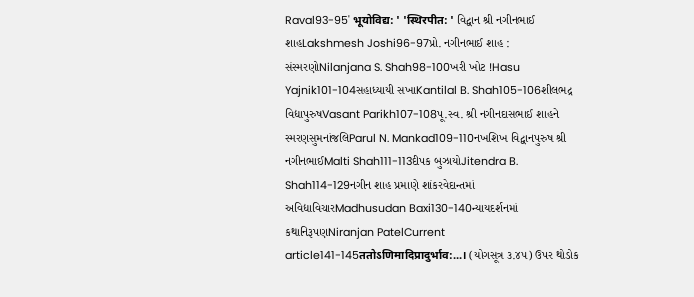Raval93-95' भूयोविद्य: ' 'स्थिरपीत: ' વિદ્વાન શ્રી નગીનભાઈ શાહLakshmesh Joshi96-97પ્રો. નગીનભાઈ શાહ : સંસ્મરણોNilanjana S. Shah98-100ખરી ખોટ !Hasu Yajnik101-104સહાધ્યાયી સખાKantilal B. Shah105-106શીલભદ્ર વિદ્યાપુરુષVasant Parikh107-108પૂ.સ્વ. શ્રી નગીનદાસભાઈ શાહને સ્મરણસુમનાંજલિParul N. Mankad109-110નખશિખ વિદ્વાનપુરુષ શ્રી નગીનભાઈMalti Shah111-113દીપક બુઝાયોJitendra B. Shah114-129નગીન શાહ પ્રમાણે શાંકરવેદાન્તમાં અવિદ્યાવિચારMadhusudan Baxi130-140ન્યાયદર્શનમાં કથાનિરૂપણNiranjan PatelCurrent article141-145ततोऽणिमादिप्रादुर्भाव:...। (યોગસૂત્ર ૩.૪૫) ઉપર થોડોક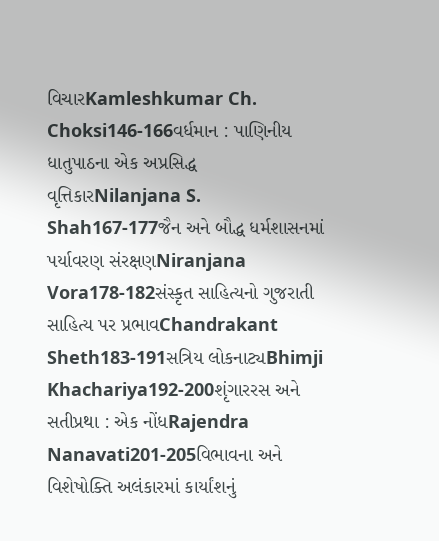વિચારKamleshkumar Ch. Choksi146-166વર્ધમાન : પાણિનીય ધાતુપાઠના એક અપ્રસિદ્ધ વૃત્તિકારNilanjana S. Shah167-177જૈન અને બૌદ્ધ ધર્મશાસનમાં પર્યાવરણ સંરક્ષણNiranjana Vora178-182સંસ્કૃત સાહિત્યનો ગુજરાતી સાહિત્ય પર પ્રભાવChandrakant Sheth183-191સત્રિય લોકનાટ્યBhimji Khachariya192-200શૃંગારરસ અને સતીપ્રથા : એક નોંધRajendra Nanavati201-205વિભાવના અને વિશેષોક્તિ અલંકારમાં કાર્યાંશનું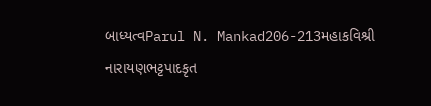બાધ્યત્વParul N. Mankad206-213મહાકવિશ્રી નારાયણભટ્ટપાદકૃત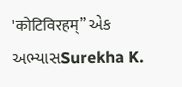'कोटिविरहम्” એક અભ્યાસSurekha K.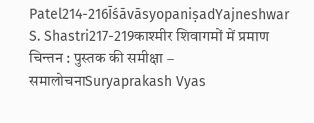Patel214-216ĪśāvāsyopaniṣadYajneshwar S. Shastri217-219काश्मीर शिवागमों में प्रमाण चिन्तन : पुस्तक की समीक्षा – समालोचनाSuryaprakash Vyas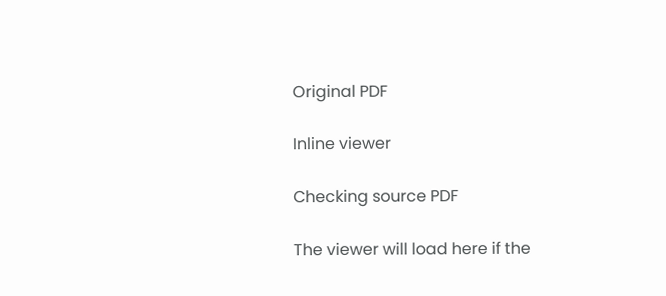Original PDF

Inline viewer

Checking source PDF

The viewer will load here if the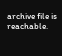archive file is reachable.